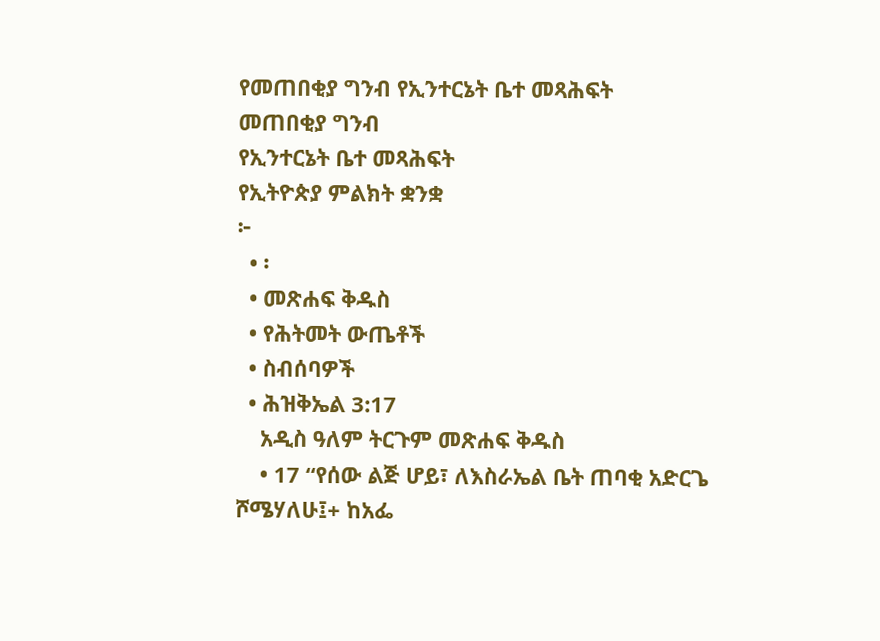የመጠበቂያ ግንብ የኢንተርኔት ቤተ መጻሕፍት
መጠበቂያ ግንብ
የኢንተርኔት ቤተ መጻሕፍት
የኢትዮጵያ ምልክት ቋንቋ
፦
  • ፡
  • መጽሐፍ ቅዱስ
  • የሕትመት ውጤቶች
  • ስብሰባዎች
  • ሕዝቅኤል 3:17
    አዲስ ዓለም ትርጉም መጽሐፍ ቅዱስ
    • 17 “የሰው ልጅ ሆይ፣ ለእስራኤል ቤት ጠባቂ አድርጌ ሾሜሃለሁ፤+ ከአፌ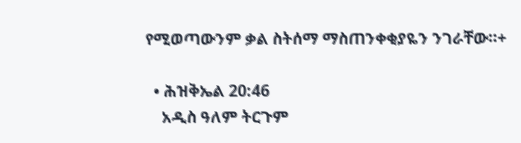የሚወጣውንም ቃል ስትሰማ ማስጠንቀቂያዬን ንገራቸው።+

  • ሕዝቅኤል 20:46
    አዲስ ዓለም ትርጉም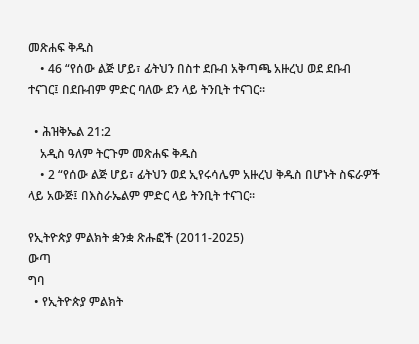መጽሐፍ ቅዱስ
    • 46 “የሰው ልጅ ሆይ፣ ፊትህን በስተ ደቡብ አቅጣጫ አዙረህ ወደ ደቡብ ተናገር፤ በደቡብም ምድር ባለው ደን ላይ ትንቢት ተናገር።

  • ሕዝቅኤል 21:2
    አዲስ ዓለም ትርጉም መጽሐፍ ቅዱስ
    • 2 “የሰው ልጅ ሆይ፣ ፊትህን ወደ ኢየሩሳሌም አዙረህ ቅዱስ በሆኑት ስፍራዎች ላይ አውጅ፤ በእስራኤልም ምድር ላይ ትንቢት ተናገር።

የኢትዮጵያ ምልክት ቋንቋ ጽሑፎች (2011-2025)
ውጣ
ግባ
  • የኢትዮጵያ ምልክት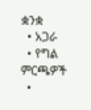ቋንቋ
  • አጋራ
  • የግል ምርጫዎች
  •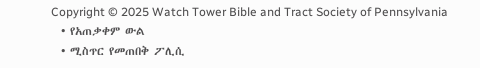Copyright © 2025 Watch Tower Bible and Tract Society of Pennsylvania
  • የአጠቃቀም ውል
  • ሚስጥር የመጠበቅ ፖሊሲ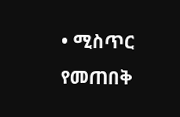• ሚስጥር የመጠበቅ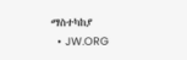ማስተካከያ
  • JW.ORG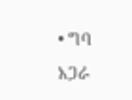• ግባ
አጋራ